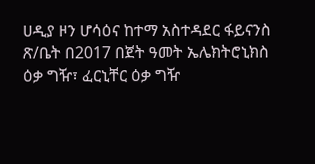ሀዲያ ዞን ሆሳዕና ከተማ አስተዳደር ፋይናንስ ጽ/ቤት በ2017 በጀት ዓመት ኤሌክትሮኒክስ ዕቃ ግዥ፣ ፈርኒቸር ዕቃ ግዥ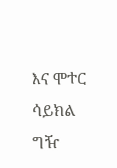እና ሞተር ሳይክል ግዥ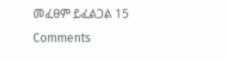መፈፀም ይፈልጋል 15 Comments